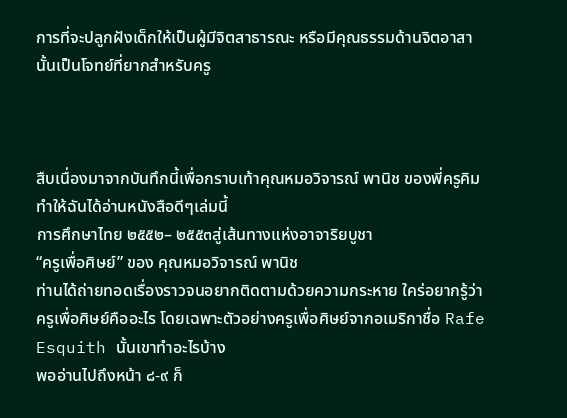การที่จะปลูกฝังเด็กให้เป็นผู้มีจิตสาธารณะ หรือมีคุณธรรมด้านจิตอาสานั้นเป็นโจทย์ที่ยากสำหรับครู



สืบเนื่องมาจากบันทึกนี้เพื่อกราบเท้าคุณหมอวิจารณ์ พานิช ของพี่ครูคิม ทำให้ฉันได้อ่านหนังสือดีๆเล่มนี้
การศึกษาไทย ๒๕๕๒– ๒๕๕๓สู่เส้นทางแห่งอาจาริยบูชา
“ครูเพื่อศิษย์” ของ คุณหมอวิจารณ์ พานิช
ท่านได้ถ่ายทอดเรื่องราวจนอยากติดตามด้วยความกระหาย ใคร่อยากรู้ว่าครูเพื่อศิษย์คืออะไร โดยเฉพาะตัวอย่างครูเพื่อศิษย์จากอเมริกาชื่อ Rafe Esquith นั้นเขาทำอะไรบ้าง
พออ่านไปถึงหน้า ๘-๙ ก็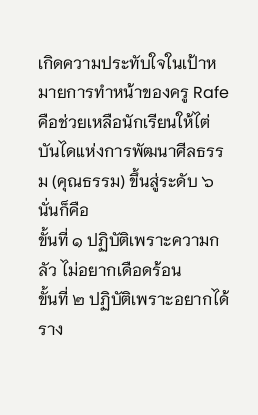เกิดความประทับใจในเป้าหมายการทำหน้าของครู Rafe คือช่วยเหลือนักเรียนให้ไต่บันไดแห่งการพัฒนาศีลธรรม (คุณธรรม) ขึ้นสู่ระดับ ๖ นั่นก็คือ
ขั้นที่ ๑ ปฏิบัติเพราะความกลัว ไม่อยากเดือดร้อน
ขั้นที่ ๒ ปฏิบัติเพราะอยากได้ราง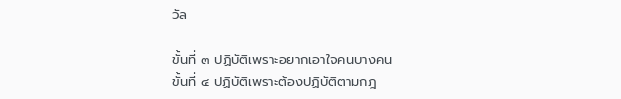วัล

ขั้นที่ ๓ ปฏิบัติเพราะอยากเอาใจคนบางคน
ขั้นที่ ๔ ปฏิบัติเพราะต้องปฏิบัติตามกฎ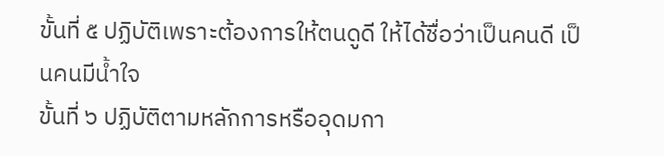ขั้นที่ ๕ ปฏิบัติเพราะต้องการให้ตนดูดี ให้ได้ชื่อว่าเป็นคนดี เป็นคนมีน้ำใจ
ขั้นที่ ๖ ปฏิบัติตามหลักการหรืออุดมกา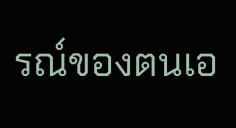รณ์ของตนเอ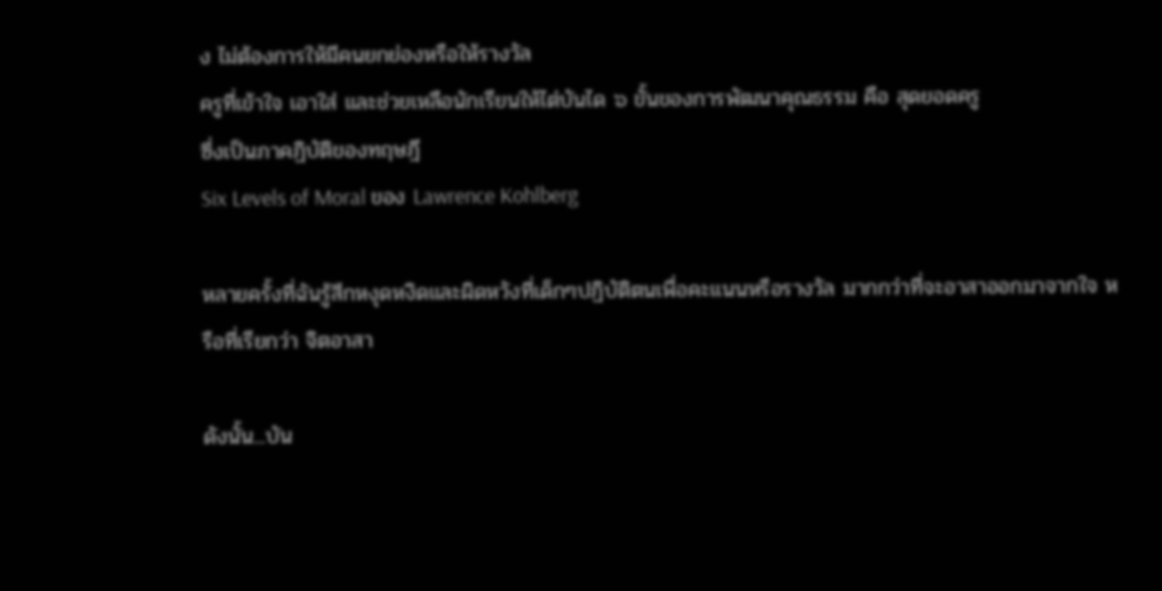ง ไม่ต้องการให้มีคนยกย่องหรือให้รางวัล
ครูที่เข้าใจ เอาใส่ และช่วยเหลือนักเรียนให้ไต่บันได ๖ ขั้นของการพัฒนาคุณธรรม คือ สุดยอดครู
ซึ่งเป็นภาคฏิบัติของทฤษฎี
Six Levels of Moral ของ Lawrence Kohlberg

หลายครั้งที่ฉันรู้สึกหงุดหงิดและผิดหวังที่เด็กๆปฏิบัติตนเพื่อคะแนนหรือรางวัล มากกว่าที่จะอาสาออกมาจากใจ หรือที่เรียกว่า จิตอาสา

ดังนั้น...บัน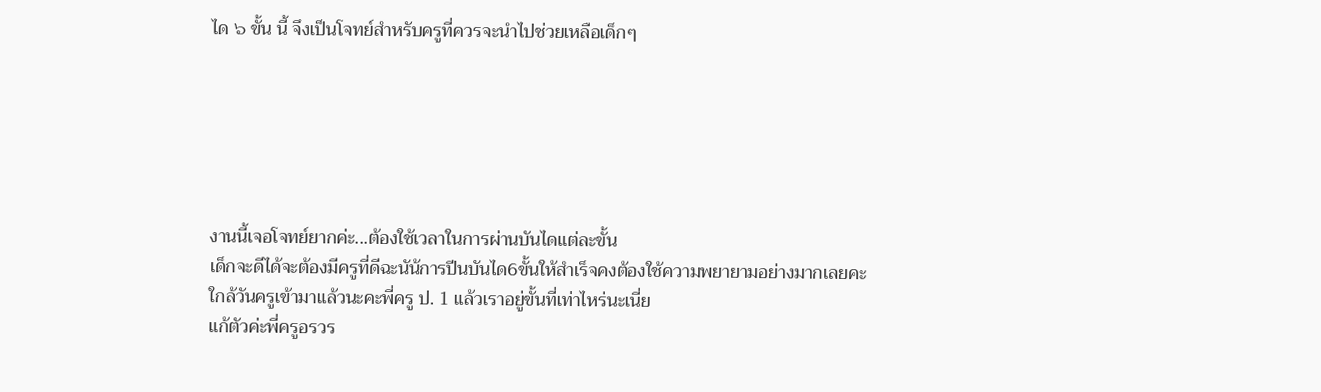ได ๖ ขั้น นี้ จึงเป็นโจทย์สำหรับครูที่ควรจะนำไปช่วยเหลือเด็กๆ






งานนี้เจอโจทย์ยากค่ะ...ต้องใช้เวลาในการผ่านบันไดแต่ละขั้น
เด็กจะดีได้จะต้องมีครูที่ดีฉะนัน้การปีนบันได6ขั้นให้สำเร็จคงต้องใช้ความพยายามอย่างมากเลยคะ
ใกล้วันครูเข้ามาแล้วนะคะพี่ครู ป. 1 แล้วเราอยู่ขั้นที่เท่าไหร่นะเนี่ย
แก้ตัวค่ะพี่ครูอรวร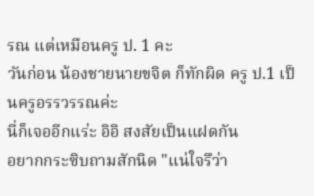รณ แต่เหมือนครู ป. 1 คะ
วันก่อน น้องชายนายขจิต ก็ทักผิด ครู ป.1 เป็นครูอรรวรรณค่ะ
นี่ก็เจออีกแร่ะ อิอิ สงสัยเป็นแฝดกัน
อยากกระซิบถามสักนิด "แน่ใจรึว่า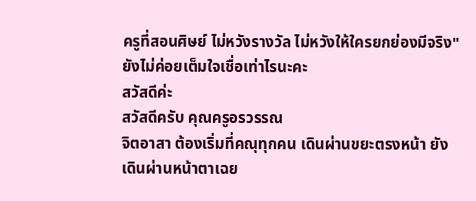ครูที่สอนศิษย์ ไม่หวังรางวัล ไม่หวังให้ใครยกย่องมีจริง" ยังไม่ค่อยเต็มใจเชื่อเท่าไรนะคะ
สวัสดีค่ะ
สวัสดีครับ คุณครูอรวรรณ
จิตอาสา ต้องเริ่มที่คณุทุกคน เดินผ่านขยะตรงหน้า ยังเดินผ่านหน้าตาเฉย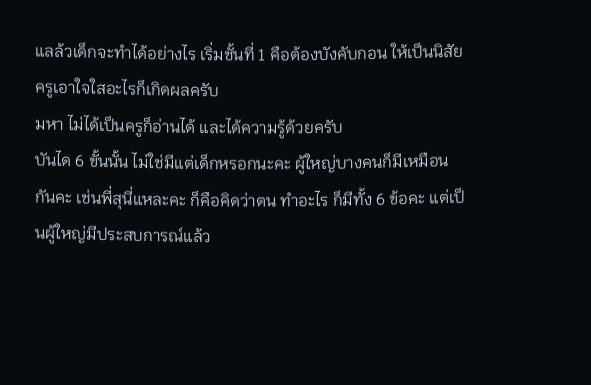แลล้วเด็กจะทำได้อย่างไร เริ่มชั้นที่ 1 คือต้องบังคับกอน ให้เป็นนิสัย ครูเอาใจใสอะไรก็เกิดผลครับ
มหา ไม่ได้เป็นครูก็อ่านได้ และได้ความรู้ด้วยครับ
บันได 6 ขั้นนั้น ไม่ใช่มีแต่เด็กหรอกนะคะ ผู้ใหญ่บางคนก็มีเหมือนกันคะ เช่นพี่สุนี่แหละคะ ก็คือคิดว่าตน ทำอะไร ก็มีทั้ง 6 ข้อคะ แต่เป็นผู้ใหญ่มีประสบการณ์แล้ว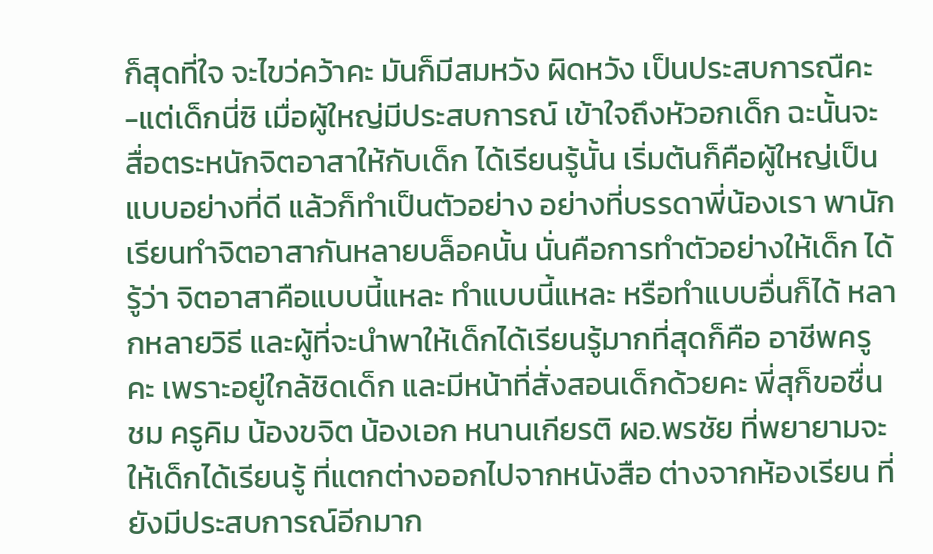ก็สุดที่ใจ จะไขว่คว้าคะ มันก็มีสมหวัง ผิดหวัง เป็นประสบการณืคะ
-แต่เด็กนี่ซิ เมื่อผู้ใหญ่มีประสบการณ์ เข้าใจถึงหัวอกเด็ก ฉะนั้นจะสื่อตระหนักจิตอาสาให้กับเด็ก ได้เรียนรู้นั้น เริ่มต้นก็คือผู้ใหญ่เป็นแบบอย่างที่ดี แล้วก็ทำเป็นตัวอย่าง อย่างที่บรรดาพี่น้องเรา พานักเรียนทำจิตอาสากันหลายบล็อคนั้น นั่นคือการทำตัวอย่างให้เด็ก ได้รู้ว่า จิตอาสาคือแบบนี้แหละ ทำแบบนี้แหละ หรือทำแบบอื่นก็ได้ หลากหลายวิธี และผู้ที่จะนำพาให้เด็กได้เรียนรู้มากที่สุดก็คือ อาชีพครูคะ เพราะอยู่ใกล้ชิดเด็ก และมีหน้าที่สั่งสอนเด็กด้วยคะ พี่สุก็ขอชื่นชม ครูคิม น้องขจิต น้องเอก หนานเกียรติ ผอ.พรชัย ที่พยายามจะให้เด็กได้เรียนรู้ ที่แตกต่างออกไปจากหนังสือ ต่างจากห้องเรียน ที่ยังมีประสบการณ์อีกมาก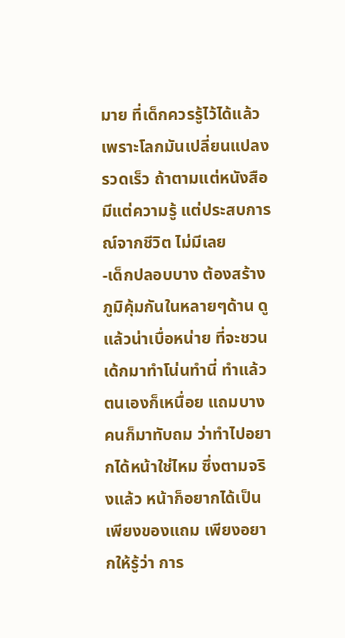มาย ที่เด็กควรรู้ไว้ได้แล้ว เพราะโลกมันเปลี่ยนแปลงรวดเร็ว ถ้าตามแต่หนังสือ มีแต่ความรู้ แต่ประสบการณ์จากชีวิต ไม่มีเลย
-เด็กปลอบบาง ต้องสร้างภูมิคุ้มกันในหลายๆด้าน ดูแล้วน่าเบื่อหน่าย ที่จะชวนเด้กมาทำโน่นทำนี่ ทำแล้วตนเองก็เหนื่อย แถมบางคนก็มาทับถม ว่าทำไปอยากได้หน้าใช่ไหม ซึ่งตามจริงแล้ว หน้าก็อยากได้เป็นเพียงของแถม เพียงอยากให้รู้ว่า การ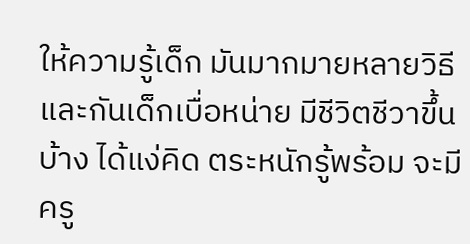ให้ความรู้เด็ก มันมากมายหลายวิธี และกันเด็กเบื่อหน่าย มีชีวิตชีวาขึ้นบ้าง ได้แง่คิด ตระหนักรู้พร้อม จะมีครู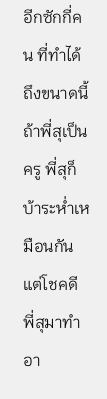อีกซักกี่คน ที่ทำได้ถึงขนาดนี้ ถ้าพี่สุเป็นครู พี่สุก็บ้าระห่ำเหมือนกัน แต่โชคดี พี่สุมาทำอา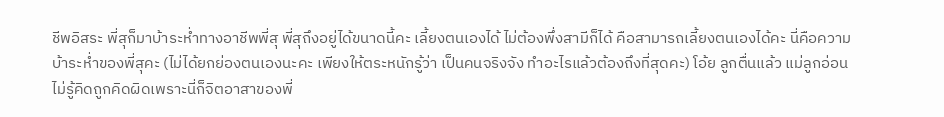ชีพอิสระ พี่สุก็มาบ้าระห่ำทางอาชีพพี่สุ พี่สุถึงอยู่ได้ขนาดนี้คะ เลี้ยงตนเองได้ ไม่ต้องพึ่งสามีก็ได้ คือสามารถเลี้ยงตนเองได้คะ นี่คือความบ้าระห่ำของพี่สุคะ (ไม่ได้ยกย่องตนเองนะคะ เพียงให้ตระหนักรู้ว่า เป็นคนจริงจัง ทำอะไรแล้วต้องถึงที่สุดคะ) โอ้ย ลูกตื่นแล้ว แม่ลูกอ่อน ไม่รู้คิดถูกคิดผิดเพราะนี่ก็จิตอาสาของพี่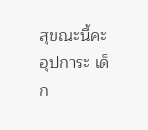สุขณะนี้คะ อุปการะ เด็ก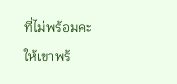ที่ไม่พร้อมคะ ให้เขาพร้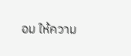อม ให้ความ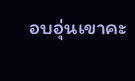อบอุ่นเขาคะ